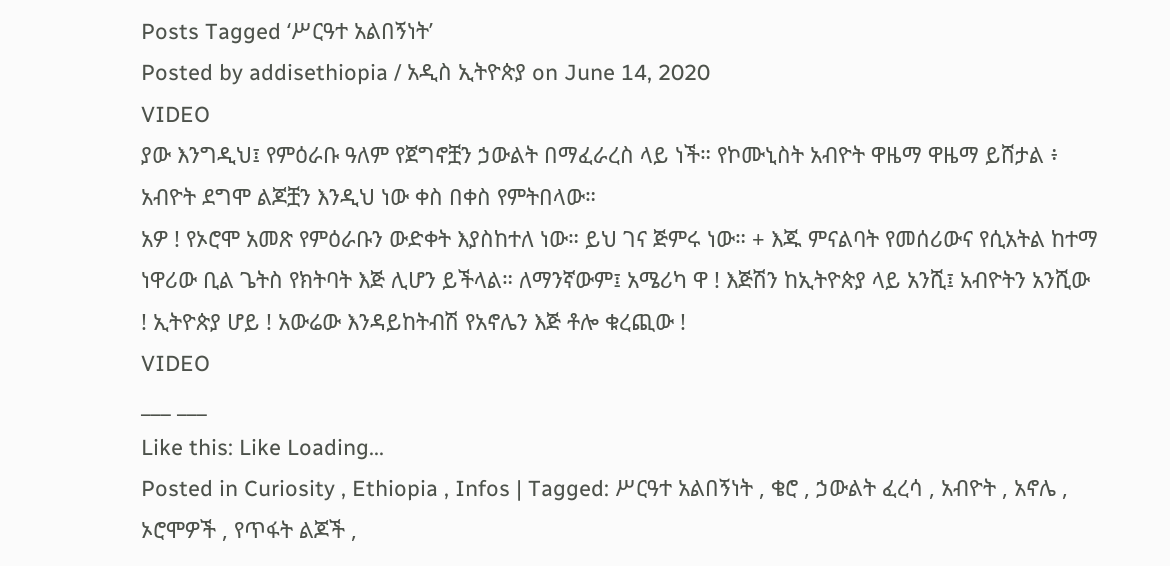Posts Tagged ‘ሥርዓተ አልበኝነት’
Posted by addisethiopia / አዲስ ኢትዮጵያ on June 14, 2020
VIDEO
ያው እንግዲህ፤ የምዕራቡ ዓለም የጀግኖቿን ኃውልት በማፈራረስ ላይ ነች። የኮሙኒስት አብዮት ዋዜማ ዋዜማ ይሸታል ፥ አብዮት ደግሞ ልጆቿን እንዲህ ነው ቀስ በቀስ የምትበላው።
አዎ ! የኦሮሞ አመጽ የምዕራቡን ውድቀት እያስከተለ ነው። ይህ ገና ጅምሩ ነው። + እጁ ምናልባት የመሰሪውና የሲአትል ከተማ ነዋሪው ቢል ጌትስ የክትባት እጅ ሊሆን ይችላል። ለማንኛውም፤ አሜሪካ ዋ ! እጅሽን ከኢትዮጵያ ላይ አንሺ፤ አብዮትን አንሺው ! ኢትዮጵያ ሆይ ! አውሬው እንዳይከትብሽ የአኖሌን እጅ ቶሎ ቁረጪው !
VIDEO
___ ___
Like this: Like Loading...
Posted in Curiosity , Ethiopia , Infos | Tagged: ሥርዓተ አልበኝነት , ቄሮ , ኃውልት ፈረሳ , አብዮት , አኖሌ , ኦሮሞዎች , የጥፋት ልጆች ,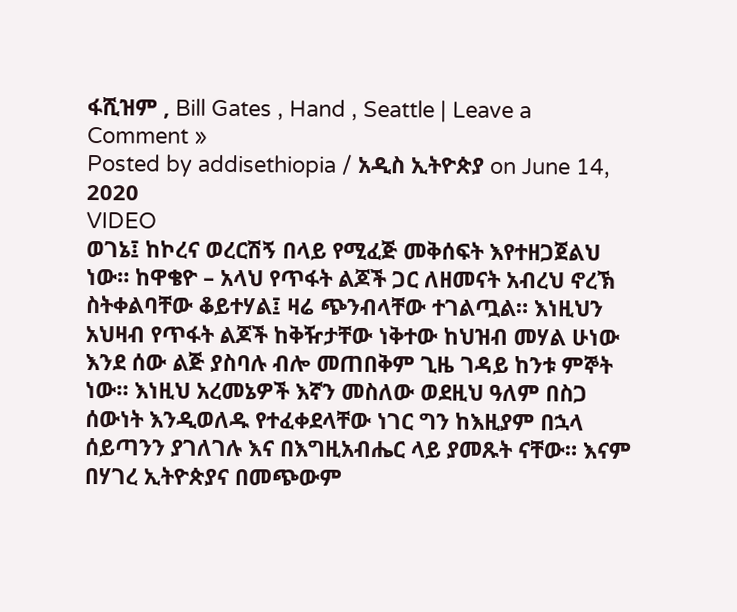ፋሺዝም , Bill Gates , Hand , Seattle | Leave a Comment »
Posted by addisethiopia / አዲስ ኢትዮጵያ on June 14, 2020
VIDEO
ወገኔ፤ ከኮረና ወረርሽኝ በላይ የሚፈጅ መቅሰፍት እየተዘጋጀልህ ነው። ከዋቄዮ – አላህ የጥፋት ልጆች ጋር ለዘመናት አብረህ ኖረኽ ስትቀልባቸው ቆይተሃል፤ ዛሬ ጭንብላቸው ተገልጧል። እነዚህን አህዛብ የጥፋት ልጆች ከቅዥታቸው ነቅተው ከህዝብ መሃል ሁነው እንደ ሰው ልጅ ያስባሉ ብሎ መጠበቅም ጊዜ ገዳይ ከንቱ ምኞት ነው። እነዚህ አረመኔዎች እኛን መስለው ወደዚህ ዓለም በስጋ ሰውነት እንዲወለዱ የተፈቀደላቸው ነገር ግን ከእዚያም በኋላ ሰይጣንን ያገለገሉ እና በእግዚአብሔር ላይ ያመጹት ናቸው። እናም በሃገረ ኢትዮጵያና በመጭውም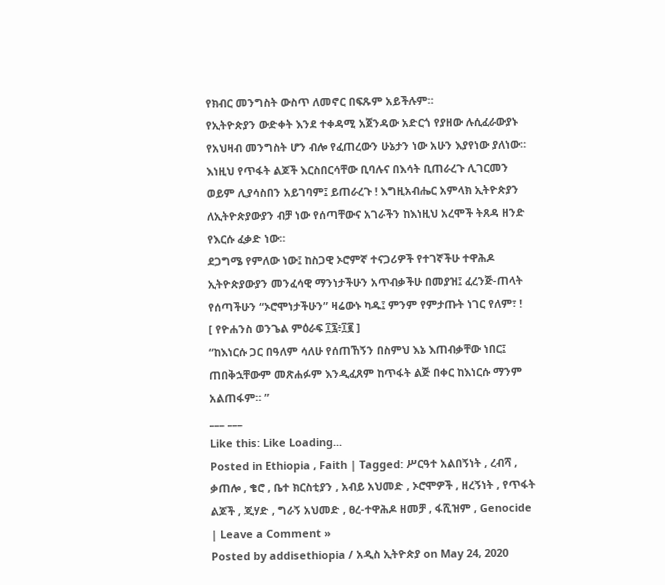የክብር መንግስት ውስጥ ለመኖር በፍጹም አይችሉም።
የኢትዮጵያን ውድቀት እንደ ተቀዳሚ አጀንዳው አድርጎ የያዘው ሉሲፈራውያኑ የአህዛብ መንግስት ሆን ብሎ የፈጠረውን ሁኔታን ነው አሁን እያየነው ያለነው። እነዚህ የጥፋት ልጆች እርስበርሳቸው ቢባሉና በእሳት ቢጠራረጉ ሊገርመን ወይም ሊያሳስበን አይገባም፤ ይጠራረጉ ! እግዚአብሔር አምላክ ኢትዮጵያን ለኢትዮጵያውያን ብቻ ነው የሰጣቸውና አገራችን ከእነዚህ አረሞች ትጸዳ ዘንድ የእርሱ ፈቃድ ነው።
ደጋግሜ የምለው ነው፤ ከስጋዊ ኦሮምኛ ተናጋሪዎች የተገኛችሁ ተዋሕዶ ኢትዮጵያውያን መንፈሳዊ ማንነታችሁን አጥብቃችሁ በመያዝ፤ ፈረንጅ-ጠላት የሰጣችሁን “ኦሮሞነታችሁን” ዛሬውኑ ካዱ፤ ምንም የምታጡት ነገር የለም፣ !
[ የዮሐንስ ወንጌል ምዕራፍ ፲፯፥፲፪ ]
“ከእነርሱ ጋር በዓለም ሳለሁ የሰጠኸኝን በስምህ እኔ እጠብቃቸው ነበር፤ ጠበቅኋቸውም መጽሐፉም እንዲፈጸም ከጥፋት ልጅ በቀር ከእነርሱ ማንም አልጠፋም። ”
___ ___
Like this: Like Loading...
Posted in Ethiopia , Faith | Tagged: ሥርዓተ አልበኝነት , ረብሻ , ቃጠሎ , ቄሮ , ቤተ ክርስቲያን , አብይ አህመድ , ኦሮሞዎች , ዘረኝነት , የጥፋት ልጆች , ጂሃድ , ግራኝ አህመድ , ፀረ-ተዋሕዶ ዘመቻ , ፋሺዝም , Genocide | Leave a Comment »
Posted by addisethiopia / አዲስ ኢትዮጵያ on May 24, 2020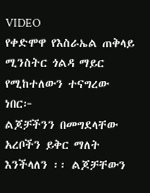VIDEO
የቀድሞዋ የእስራኤል ጠቅላይ ሚንስትር ጎልዳ ማይር የሚከተለውን ተናግረው ነበር፦
ልጆቻችንን በመግደላቸው አረቦችን ይቅር ማለት እንችላለን ፡፡ ልጆቻቸውን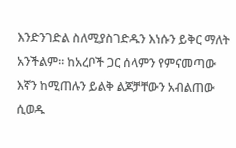እንድንገድል ስለሚያስገድዱን እነሱን ይቅር ማለት አንችልም፡፡ ከአረቦች ጋር ሰላምን የምናመጣው እኛን ከሚጠሉን ይልቅ ልጆቻቸውን አብልጠው ሲወዱ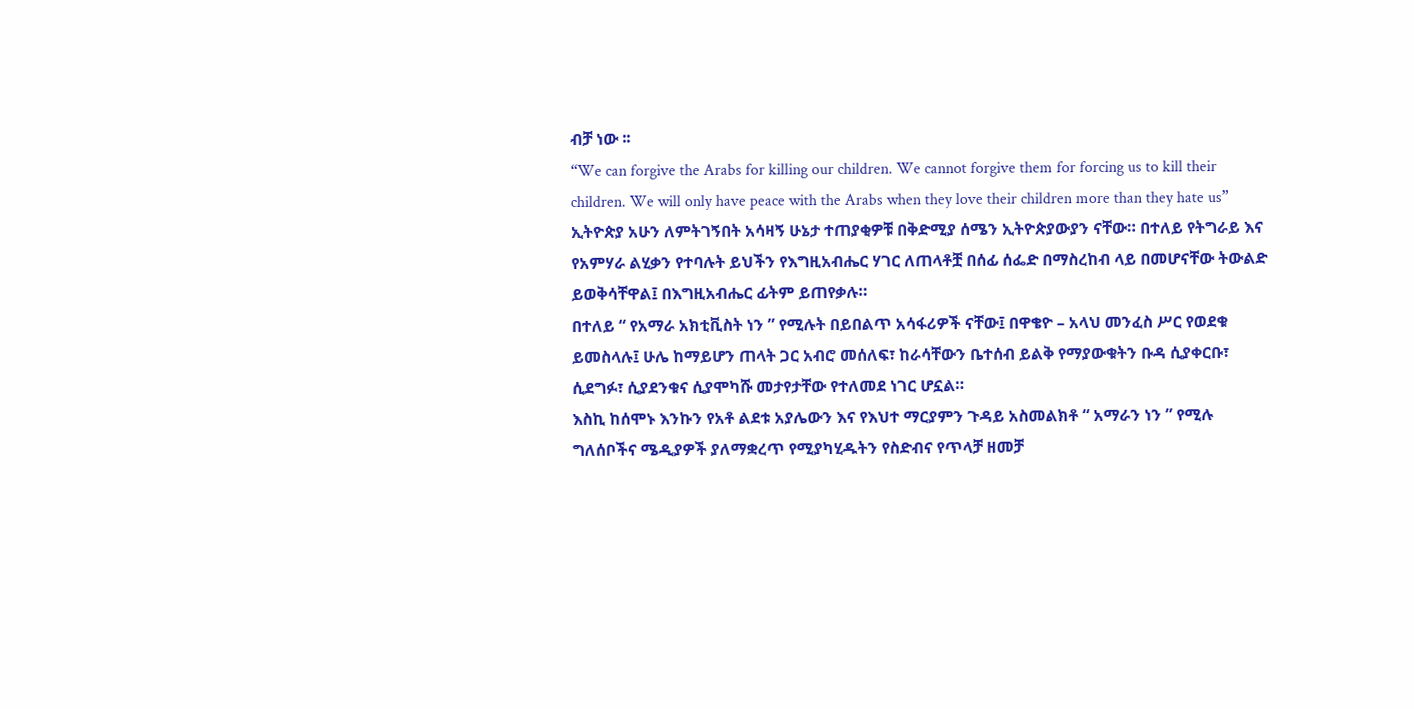ብቻ ነው ፡፡
“We can forgive the Arabs for killing our children. We cannot forgive them for forcing us to kill their children. We will only have peace with the Arabs when they love their children more than they hate us”
ኢትዮጵያ አሁን ለምትገኝበት አሳዛኝ ሁኔታ ተጠያቂዎቹ በቅድሚያ ሰሜን ኢትዮጵያውያን ናቸው። በተለይ የትግራይ እና የአምሃራ ልሂቃን የተባሉት ይህችን የእግዚአብሔር ሃገር ለጠላቶቿ በሰፊ ሰፌድ በማስረከብ ላይ በመሆናቸው ትውልድ ይወቅሳቸዋል፤ በእግዚአብሔር ፊትም ይጠየቃሉ።
በተለይ “ የአማራ አክቲቪስት ነን ” የሚሉት በይበልጥ አሳፋሪዎች ናቸው፤ በዋቄዮ – አላህ መንፈስ ሥር የወደቁ ይመስላሉ፤ ሁሌ ከማይሆን ጠላት ጋር አብሮ መሰለፍ፣ ከራሳቸውን ቤተሰብ ይልቅ የማያውቁትን ቡዳ ሲያቀርቡ፣ ሲደግፉ፣ ሲያደንቁና ሲያሞካሹ መታየታቸው የተለመደ ነገር ሆኗል።
እስኪ ከሰሞኑ እንኩን የአቶ ልደቱ አያሌውን እና የእህተ ማርያምን ጉዳይ አስመልክቶ “ አማራን ነን ” የሚሉ ግለሰቦችና ሜዲያዎች ያለማቋረጥ የሚያካሂዱትን የስድብና የጥላቻ ዘመቻ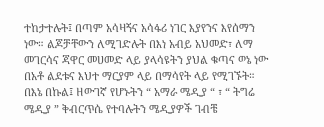ተከታተሉት፤ በጣም አሳዛኝና አሳፋሪ ነገር እያየንና እየሰማን ነው። ልጆቻቸውን ለሚገድሉት በእነ አብይ አህመድ፣ ለማ መገርሳና ጃዋር መሀመድ ላይ ያላሳዩትን ያህል ቁጣና ወኔ ነው በአቶ ልደቱና እህተ ማርያም ላይ በማሳየት ላይ የሚገኙት።
በእኔ በኩል፤ ዘውገኛ የሆኑትን “ አማራ ሜዲያ “ ፣ “ ትግሬ ሜዲያ ” ቅብርጥሴ የተባሉትን ሜዲያዎች ገብቼ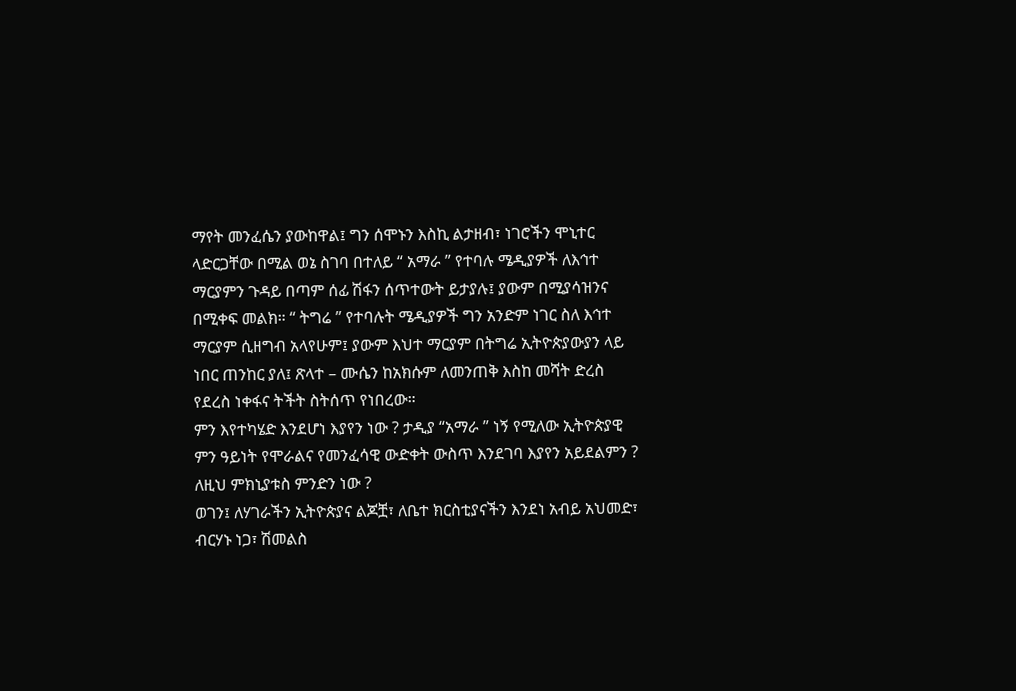ማየት መንፈሴን ያውከዋል፤ ግን ሰሞኑን እስኪ ልታዘብ፣ ነገሮችን ሞኒተር ላድርጋቸው በሚል ወኔ ስገባ በተለይ “ አማራ ” የተባሉ ሜዲያዎች ለእኅተ ማርያምን ጉዳይ በጣም ሰፊ ሽፋን ሰጥተውት ይታያሉ፤ ያውም በሚያሳዝንና በሚቀፍ መልክ። “ ትግሬ ” የተባሉት ሜዲያዎች ግን አንድም ነገር ስለ እኅተ ማርያም ሲዘግብ አላየሁም፤ ያውም እህተ ማርያም በትግሬ ኢትዮጵያውያን ላይ ነበር ጠንከር ያለ፤ ጽላተ – ሙሴን ከአክሱም ለመንጠቅ እስከ መሻት ድረስ የደረስ ነቀፋና ትችት ስትሰጥ የነበረው።
ምን እየተካሄድ እንደሆነ እያየን ነው ? ታዲያ “አማራ ” ነኝ የሚለው ኢትዮጵያዊ ምን ዓይነት የሞራልና የመንፈሳዊ ውድቀት ውስጥ እንደገባ እያየን አይደልምን ? ለዚህ ምክኒያቱስ ምንድን ነው ?
ወገን፤ ለሃገራችን ኢትዮጵያና ልጆቿ፣ ለቤተ ክርስቲያናችን እንደነ አብይ አህመድ፣ ብርሃኑ ነጋ፣ ሽመልስ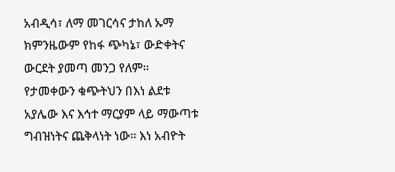አብዲሳ፣ ለማ መገርሳና ታከለ ኡማ ክምንዜውም የከፋ ጭካኔ፣ ውድቀትና ውርደት ያመጣ መንጋ የለም። የታመቀውን ቁጭትህን በእነ ልደቱ አያሌው እና እኅተ ማርያም ላይ ማውጣቱ ግብዝነትና ጨቅላነት ነው። እነ አብዮት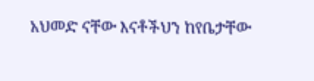አህመድ ናቸው እናቶችህን ከየቤታቸው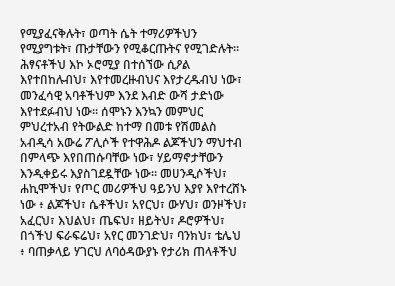የሚያፈናቅሉት፣ ወጣት ሴት ተማሪዎችህን የሚያግቱት፣ ጡታቸውን የሚቆርጡትና የሚገድሉት። ሕፃናቶችህ እኮ ኦሮሚያ በተሰኘው ሲዖል እየተበከሉብህ፣ እየተመረዙብህና እየታረዱብህ ነው፣ መንፈሳዊ አባቶችህም እንደ እብድ ውሻ ታድነው እየተደፉብህ ነው። ሰሞኑን እንኳን መምህር ምህረተአብ የትውልድ ከተማ በመቱ የሽመልስ አብዲሳ አውሬ ፖሊሶች የተዋሕዶ ልጆችህን ማህተብ በምላጭ እየበጠሱባቸው ነው፣ ሃይማኖታቸውን እንዲቀይሩ እያስገደዷቸው ነው። መሀንዲሶችህ፣ ሐኪሞችህ፣ የጦር መሪዎችህ ዓይንህ እያየ እየተረሸኑ ነው ፥ ልጆችህ፣ ሴቶችህ፣ አየርህ፣ ውሃህ፣ ወንዞችህ፣ አፈርህ፣ እህልህ፣ ጤፍህ፣ ዘይትህ፣ ዶሮዎችህ፣ በጎችህ ፍራፍሬህ፣ አየር መንገድህ፣ ባንክህ፣ ቴሌህ ፥ ባጠቃላይ ሃገርህ ለባዕዳውያኑ የታሪክ ጠላቶችህ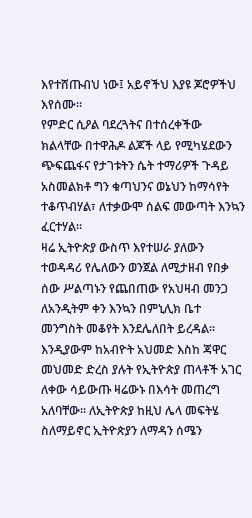እየተሸጡብህ ነው፤ አይኖችህ እያዩ ጆሮዎችህ እየሰሙ።
የምድር ሲዖል ባደረጓትና በተሰረቀችው ክልላቸው በተዋሕዶ ልጆች ላይ የሚካሄደውን ጭፍጨፋና የታገቱትን ሴት ተማሪዎች ጉዳይ አስመልክቶ ግን ቁጣህንና ወኔህን ከማሳየት ተቆጥብሃል፣ ለተቃውሞ ሰልፍ መውጣት እንኳን ፈርተሃል።
ዛሬ ኢትዮጵያ ውስጥ እየተሠራ ያለውን ተወዳዳሪ የሌለውን ወንጀል ለሚታዘብ የበቃ ሰው ሥልጣኑን የጨበጠው የአህዛብ መንጋ ለአንዲትም ቀን እንኳን በምኒሊክ ቤተ መንግስት መቆየት እንደሌለበት ይረዳል። እንዲያውም ከአብዮት አህመድ እስከ ጃዋር መህመድ ድረስ ያሉት የኢትዮጵያ ጠላቶች አገር ለቀው ሳይውጡ ዛሬውኑ በእሳት መጠረግ አለባቸው። ለኢትዮጵያ ከዚህ ሌላ መፍትሄ ስለማይኖር ኢትዮጵያን ለማዳን ሰሜን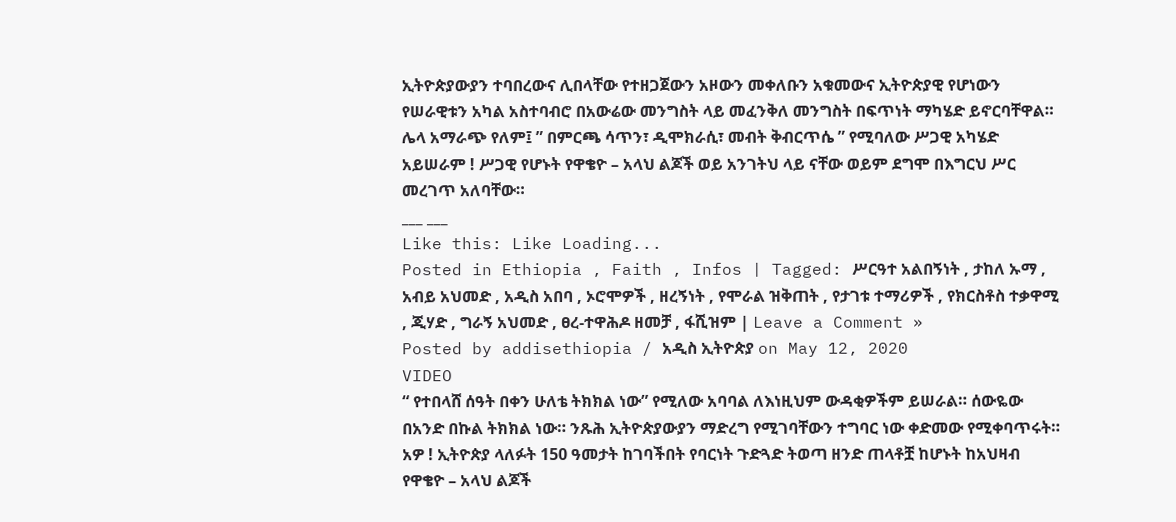ኢትዮጵያውያን ተባበረውና ሊበላቸው የተዘጋጀውን አዞውን መቀለቡን አቁመውና ኢትዮጵያዊ የሆነውን የሠራዊቱን አካል አስተባብሮ በአውሬው መንግስት ላይ መፈንቅለ መንግስት በፍጥነት ማካሄድ ይኖርባቸዋል። ሌላ አማራጭ የለም፤ ” በምርጫ ሳጥን፣ ዲሞክራሲ፣ መብት ቅብርጥሴ ” የሚባለው ሥጋዊ አካሄድ አይሠራም ! ሥጋዊ የሆኑት የዋቄዮ – አላህ ልጆች ወይ አንገትህ ላይ ናቸው ወይም ደግሞ በእግርህ ሥር መረገጥ አለባቸው።
___ ___
Like this: Like Loading...
Posted in Ethiopia , Faith , Infos | Tagged: ሥርዓተ አልበኝነት , ታከለ ኡማ , አብይ አህመድ , አዲስ አበባ , ኦሮሞዎች , ዘረኝነት , የሞራል ዝቅጠት , የታገቱ ተማሪዎች , የክርስቶስ ተቃዋሚ , ጂሃድ , ግራኝ አህመድ , ፀረ-ተዋሕዶ ዘመቻ , ፋሺዝም | Leave a Comment »
Posted by addisethiopia / አዲስ ኢትዮጵያ on May 12, 2020
VIDEO
“ የተበላሸ ሰዓት በቀን ሁለቴ ትክክል ነው” የሚለው አባባል ለእነዚህም ውዳቂዎችም ይሠራል። ሰውዬው በአንድ በኩል ትክክል ነው። ንጹሕ ኢትዮጵያውያን ማድረግ የሚገባቸውን ተግባር ነው ቀድመው የሚቀባጥሩት።
አዎ ! ኢትዮጵያ ላለፉት 150 ዓመታት ከገባችበት የባርነት ጉድጓድ ትወጣ ዘንድ ጠላቶቿ ከሆኑት ከአህዛብ የዋቄዮ – አላህ ልጆች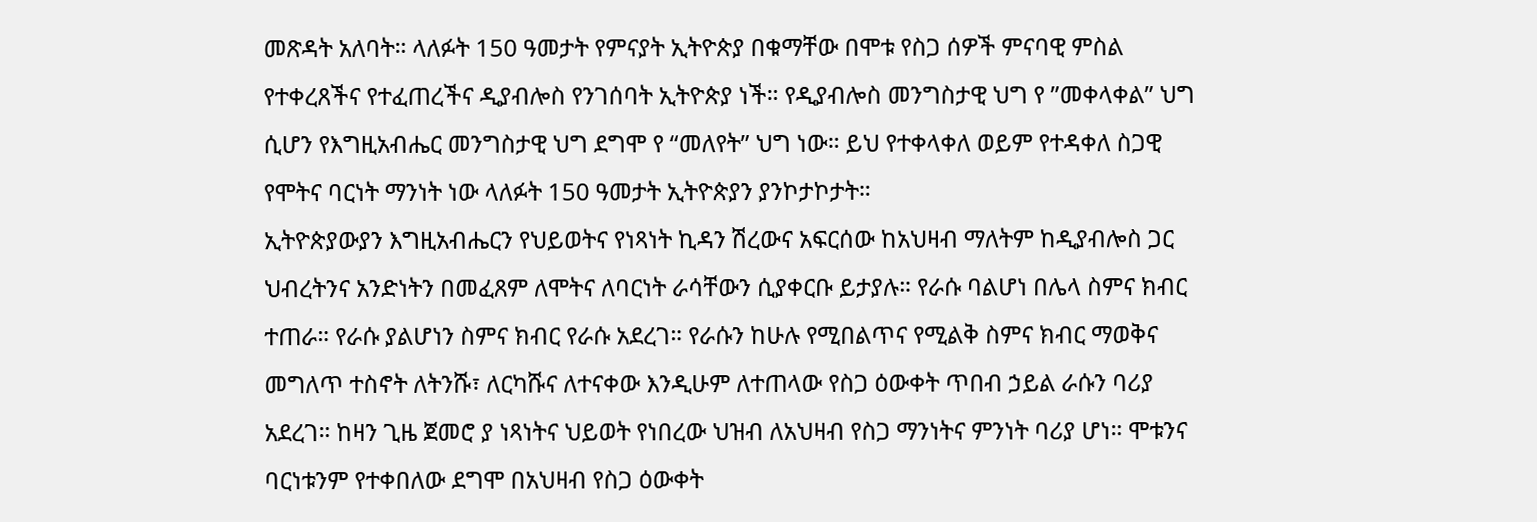መጽዳት አለባት። ላለፉት 150 ዓመታት የምናያት ኢትዮጵያ በቁማቸው በሞቱ የስጋ ሰዎች ምናባዊ ምስል የተቀረጸችና የተፈጠረችና ዲያብሎስ የንገሰባት ኢትዮጵያ ነች። የዲያብሎስ መንግስታዊ ህግ የ ”መቀላቀል” ህግ ሲሆን የእግዚአብሔር መንግስታዊ ህግ ደግሞ የ “መለየት” ህግ ነው። ይህ የተቀላቀለ ወይም የተዳቀለ ስጋዊ የሞትና ባርነት ማንነት ነው ላለፉት 150 ዓመታት ኢትዮጵያን ያንኮታኮታት።
ኢትዮጵያውያን እግዚአብሔርን የህይወትና የነጻነት ኪዳን ሽረውና አፍርሰው ከአህዛብ ማለትም ከዲያብሎስ ጋር ህብረትንና አንድነትን በመፈጸም ለሞትና ለባርነት ራሳቸውን ሲያቀርቡ ይታያሉ። የራሱ ባልሆነ በሌላ ስምና ክብር ተጠራ። የራሱ ያልሆነን ስምና ክብር የራሱ አደረገ። የራሱን ከሁሉ የሚበልጥና የሚልቅ ስምና ክብር ማወቅና መግለጥ ተስኖት ለትንሹ፣ ለርካሹና ለተናቀው እንዲሁም ለተጠላው የስጋ ዕውቀት ጥበብ ኃይል ራሱን ባሪያ አደረገ። ከዛን ጊዜ ጀመሮ ያ ነጻነትና ህይወት የነበረው ህዝብ ለአህዛብ የስጋ ማንነትና ምንነት ባሪያ ሆነ። ሞቱንና ባርነቱንም የተቀበለው ደግሞ በአህዛብ የስጋ ዕውቀት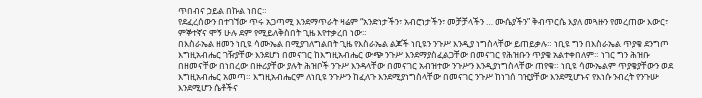ጥበብና ኃይል በኩል ነበር።
የደፈረሰውን በተገኘው ጥሩ አጋጣሚ እንደማጥራት ዛሬም “አንድነታችን፣ አብሮነታችን፣ መቻቻላችን … ሙሴያችን” ቅብጥርሴ እያለ መጓዙን የመረጠው እውር፣ ምኞተኛና ሞኝ ሁሉ ደም የሚይለቅስበት ጊዜ እየተቃረበ ነው።
በእስራኤል ዘመን ነቢዩ ሳሙኤል በሚያገለግልበት ጊዜ የእስራኤል ልጆች ነቢዩን ንጉሥ እንዲያ ነግስላቸው ይጠይቃሉ። ነቢዩ ግን በእስራኤል ጥያቄ ደንግጦ እግዚአብሔር ገዥያቸው እንደሆነ በመናገር ከእግዚአብሔር ውጭ ንጉሥ እንደማያስፈልጋቸው በመናገር የሕዝቡን ጥያቄ አልተቀበለም። ነገር ግን ሕዝቡ በዘመናቸው በነበረው በዙሪያቸው ያሉት ሕዝቦች ንጉሥ እንዳላቸው በመናገር አብዝተው ንጉሥን እንዲያነግስላቸው ጠየቁ። ነቢዩ ሳሙኤልም ጥያቄያቸውን ወደ እግዚአብሔር አመጣ። እግዚአብሔርም ለነቢዩ ንጉሥን ከፈለጉ እንደሚያነግስላቸው በመናገር ንጉሥ ከነገሰ ገዢያቸው እንደሚሆኑና የእነሱ ንብረት የንጉሡ እንደሚሆን ሴቶችና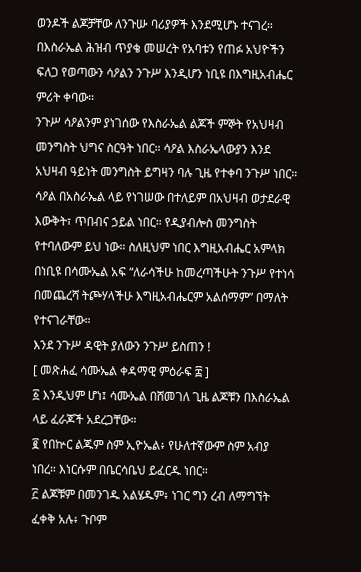ወንዶች ልጆቻቸው ለንጉሡ ባሪያዎች እንደሚሆኑ ተናገረ። በእስራኤል ሕዝብ ጥያቄ መሠረት የአባቱን የጠፉ አህዮችን ፍለጋ የወጣውን ሳዖልን ንጉሥ እንዲሆን ነቢዩ በእግዚአብሔር ምሪት ቀባው።
ንጉሥ ሳዖልንም ያነገሰው የእስራኤል ልጆች ምኞት የአህዛብ መንግስት ህግና ስርዓት ነበር። ሳዖል እስራኤላውያን እንደ አህዛብ ዓይነት መንግስት ይግዛን ባሉ ጊዜ የተቀባ ንጉሥ ነበር። ሳዖል በአስራኤል ላይ የነገሠው በተለይም በአህዛብ ወታደራዊ እውቅት፣ ጥበብና ኃይል ነበር። የዲያብሎስ መንግስት የተባለውም ይህ ነው። ስለዚህም ነበር እግዚአብሔር አምላክ በነቢዩ በሳሙኤል አፍ “ለራሳችሁ ከመረጣችሁት ንጉሥ የተነሳ በመጨረሻ ትጮሃላችሁ እግዚአብሔርም አልሰማም” በማለት የተናገራቸው።
እንደ ንጉሥ ዳዊት ያለውን ንጉሥ ይስጠን !
[ መጽሐፈ ሳሙኤል ቀዳማዊ ምዕራፍ ፰ ]
፩ እንዲህም ሆነ፤ ሳሙኤል በሸመገለ ጊዜ ልጆቹን በእስራኤል ላይ ፈራጆች አደረጋቸው።
፪ የበኵር ልጁም ስም ኢዮኤል፥ የሁለተኛውም ስም አብያ ነበረ። እነርሱም በቤርሳቤህ ይፈርዱ ነበር።
፫ ልጆቹም በመንገዱ አልሄዱም፥ ነገር ግን ረብ ለማግኘት ፈቀቅ አሉ፥ ጉቦም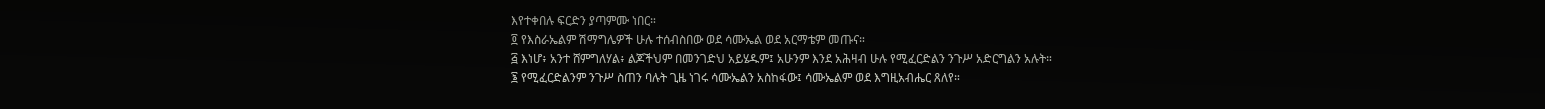እየተቀበሉ ፍርድን ያጣምሙ ነበር።
፬ የእስራኤልም ሽማግሌዎች ሁሉ ተሰብስበው ወደ ሳሙኤል ወደ አርማቴም መጡና።
፭ እነሆ፥ አንተ ሸምግለሃል፥ ልጆችህም በመንገድህ አይሄዱም፤ አሁንም እንደ አሕዛብ ሁሉ የሚፈርድልን ንጉሥ አድርግልን አሉት።
፮ የሚፈርድልንም ንጉሥ ስጠን ባሉት ጊዜ ነገሩ ሳሙኤልን አስከፋው፤ ሳሙኤልም ወደ እግዚአብሔር ጸለየ።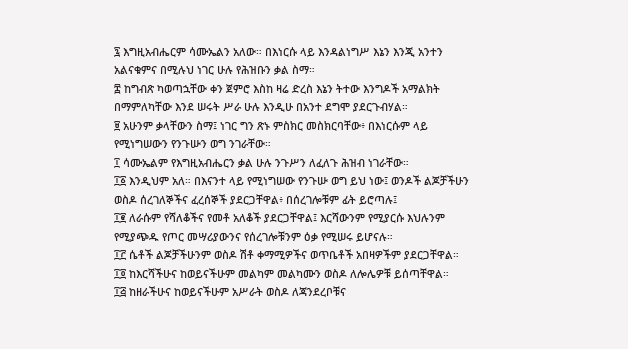፯ እግዚአብሔርም ሳሙኤልን አለው። በእነርሱ ላይ እንዳልነግሥ እኔን እንጂ አንተን አልናቁምና በሚሉህ ነገር ሁሉ የሕዝቡን ቃል ስማ።
፰ ከግብጽ ካወጣኋቸው ቀን ጀምሮ እስከ ዛሬ ድረስ እኔን ትተው እንግዶች አማልክት በማምለካቸው እንደ ሠሩት ሥራ ሁሉ እንዲሁ በአንተ ደግሞ ያደርጉብሃል።
፱ አሁንም ቃላቸውን ስማ፤ ነገር ግን ጽኑ ምስክር መስክርባቸው፥ በእነርሱም ላይ የሚነግሠውን የንጉሡን ወግ ንገራቸው።
፲ ሳሙኤልም የእግዚአብሔርን ቃል ሁሉ ንጉሥን ለፈለጉ ሕዝብ ነገራቸው።
፲፩ እንዲህም አለ። በእናንተ ላይ የሚነግሠው የንጉሡ ወግ ይህ ነው፤ ወንዶች ልጆቻችሁን ወስዶ ሰረገለኞችና ፈረሰኞች ያደርጋቸዋል፥ በሰረገሎቹም ፊት ይሮጣሉ፤
፲፪ ለራሱም የሻለቆችና የመቶ አለቆች ያደርጋቸዋል፤ እርሻውንም የሚያርሱ እህሉንም የሚያጭዱ የጦር መሣሪያውንና የሰረገሎቹንም ዕቃ የሚሠሩ ይሆናሉ።
፲፫ ሴቶች ልጆቻችሁንም ወስዶ ሽቶ ቀማሚዎችና ወጥቤቶች አበዛዎችም ያደርጋቸዋል።
፲፬ ከእርሻችሁና ከወይናችሁም መልካም መልካሙን ወስዶ ለሎሌዎቹ ይሰጣቸዋል።
፲፭ ከዘራችሁና ከወይናችሁም አሥራት ወስዶ ለጃንደረቦቹና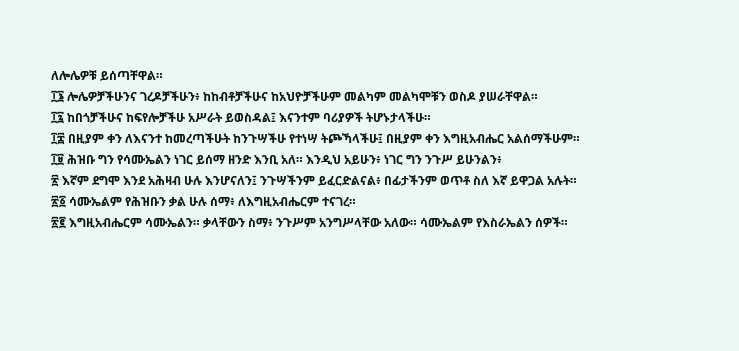ለሎሌዎቹ ይሰጣቸዋል።
፲፮ ሎሌዎቻችሁንና ገረዶቻችሁን፥ ከከብቶቻችሁና ከአህዮቻችሁም መልካም መልካሞቹን ወስዶ ያሠራቸዋል።
፲፯ ከበጎቻችሁና ከፍየሎቻችሁ አሥራት ይወስዳል፤ እናንተም ባሪያዎች ትሆኑታላችሁ።
፲፰ በዚያም ቀን ለእናንተ ከመረጣችሁት ከንጉሣችሁ የተነሣ ትጮኻላችሁ፤ በዚያም ቀን እግዚአብሔር አልሰማችሁም።
፲፱ ሕዝቡ ግን የሳሙኤልን ነገር ይሰማ ዘንድ እንቢ አለ። እንዲህ አይሁን፥ ነገር ግን ንጉሥ ይሁንልን፥
፳ እኛም ደግሞ እንደ አሕዛብ ሁሉ እንሆናለን፤ ንጉሣችንም ይፈርድልናል፥ በፊታችንም ወጥቶ ስለ እኛ ይዋጋል አሉት።
፳፩ ሳሙኤልም የሕዝቡን ቃል ሁሉ ሰማ፥ ለእግዚአብሔርም ተናገረ።
፳፪ እግዚአብሔርም ሳሙኤልን። ቃላቸውን ስማ፥ ንጉሥም አንግሥላቸው አለው። ሳሙኤልም የእስራኤልን ሰዎች።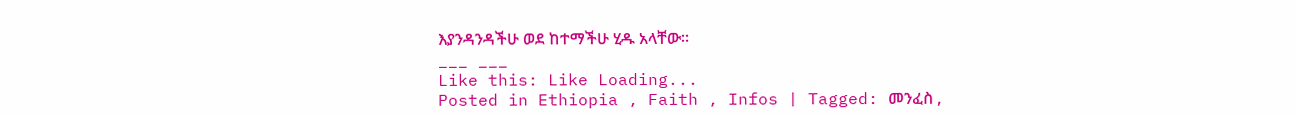እያንዳንዳችሁ ወደ ከተማችሁ ሂዱ አላቸው።
___ ___
Like this: Like Loading...
Posted in Ethiopia , Faith , Infos | Tagged: መንፈስ ,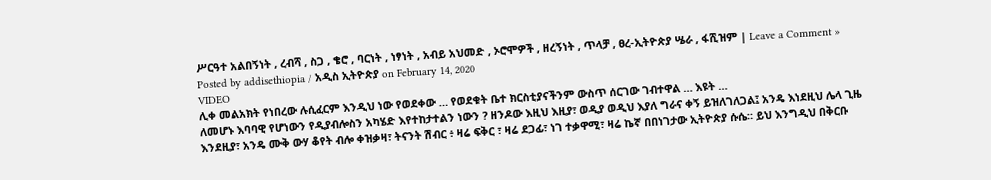ሥርዓተ አልበኝነት , ረብሻ , ስጋ , ቄሮ , ባርነት , ነፃነት , አብይ አህመድ , ኦሮሞዎች , ዘረኝነት , ጥላቻ , ፀረ-ኢትዮጵያ ሤራ , ፋሺዝም | Leave a Comment »
Posted by addisethiopia / አዲስ ኢትዮጵያ on February 14, 2020
VIDEO
ሊቀ መልአክት የነበረው ሉሲፈርም እንዲህ ነው የወደቀው … የወደቁት ቤተ ክርስቲያናችንም ውስጥ ሰርገው ገብተዋል … እዩት …
ለመሆኑ እባባዊ የሆነውን የዲያብሎስን አካሄድ እየተከታተልን ነውን ? ዘንዶው እዚህ እዚያ፣ ወዲያ ወዲህ እያለ ግራና ቀኝ ይዝለገለጋል፤ አንዴ እነደዚህ ሌላ ጊዜ እንደዚያ፣ አንዴ ሙቅ ውሃ ቆየት ብሎ ቀዝቃዛ፣ ትናንት ሽብር ፥ ዛሬ ፍቅር ፣ ዛሬ ደጋፊ፣ ነገ ተቃዋሚ፣ ዛሬ ኬኛ በበነገታው ኢትዮጵያ ሱሴ። ይህ እንግዲህ በቅርቡ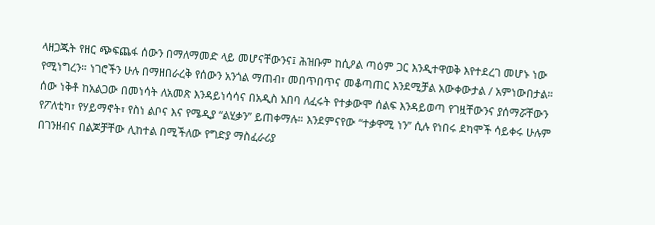ላዘጋጁት የዘር ጭፍጨፋ ሰውን በማለማመድ ላይ መሆናቸውንና፤ ሕዝቡም ከሲዖል ጣዕም ጋር እንዲተዋወቅ እየተደረገ መሆኑ ነው የሚነግረን። ነገሮችን ሁሉ በማዘበራረቅ የሰውን አንጎል ማጠብ፣ መበጥበጥና መቆጣጠር እንደሚቻል አውቀውታል / አምነውበታል። ሰው ነቅቶ ከአልጋው በመነሳት ለአመጽ እንዳይነሳሳና በአዲስ አበባ ለፈሩት የተቃውሞ ሰልፍ እንዳይወጣ የገዟቸውንና ያሰማሯቸውን የፖለቲካ፣ የሃይማኖት፣ የስነ ልቦና እና የሜዲያ “ልሂቃን” ይጠቀማሉ። እንደምናየው “ተቃዋሚ ነን” ሲሉ የነበሩ ደካሞች ሳይቀሩ ሁሉም በገንዘብና በልጆቻቸው ሊከተል በሚችለው የግድያ ማስፈራሪያ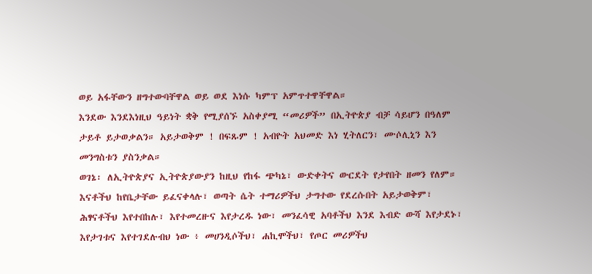ወይ አፋቸውን ዘግተውባቸዋል ወይ ወደ እነሱ ካምፕ አምጥተዋቸዋል።
እንደው እንደእነዚህ ዓይነት ቋቅ የሚያሰኙ አስቀያሚ “መሪዎች” በኢትዮጵያ ብቻ ሳይሆን በዓለም ታይቶ ይታወቃልን። አይታወቅም ! በፍጹም ! አብዮት አህመድ እነ ሂትለርን፣ ሙሶሊኒን እን መንግስቱን ያስንቃል።
ወገኔ፡ ለኢትዮጵያና ኢትዮጵያውያን ከዚህ የከፋ ጭካኔ፣ ውድቀትና ውርደት የታየበት ዘመን የለም። እናቶችህ ከየቤታቸው ይፈናቀላሉ፣ ወጣት ሴት ተማሪዎችህ ታግተው የደረሱበት አይታወቅም፣ ሕፃናቶችህ እየተበከሉ፣ እየተመረዙና እየታረዱ ነው፣ መንፈሳዊ አባቶችህ እንደ እብድ ውሻ እየታደኑ፣ እየታገቱና እየተገደሉብህ ነው ፥ መሀንዲሶችህ፣ ሐኪሞችህ፣ የጦር መሪዎችህ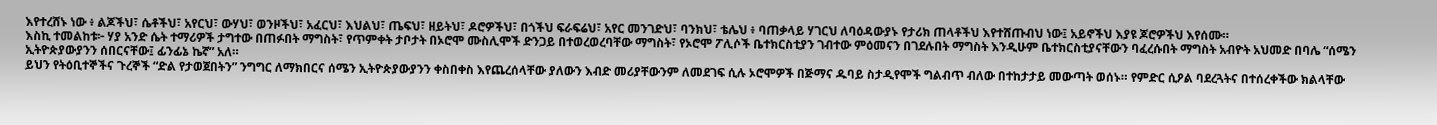እየተረሸኑ ነው ፥ ልጆችህ፣ ሴቶችህ፣ አየርህ፣ ውሃህ፣ ወንዞችህ፣ አፈርህ፣ እህልህ፣ ጤፍህ፣ ዘይትህ፣ ዶሮዎችህ፣ በጎችህ ፍራፍሬህ፣ አየር መንገድህ፣ ባንክህ፣ ቴሌህ ፥ ባጠቃላይ ሃገርህ ለባዕዳውያኑ የታሪክ ጠላቶችህ እየተሸጡብህ ነው፤ አይኖችህ እያዩ ጆሮዎችህ እየሰሙ።
እስኪ ተመልከቱ፦ ሃያ አንድ ሴት ተማሪዎች ታግተው በጠፉበት ማግስት፣ የጥምቀት ታቦታት በኦሮሞ ሙስሊሞች ድንጋይ በተወረወረባቸው ማግስት፣ የኦሮሞ ፖሊሶች ቤተክርስቲያን ገብተው ምዕመናን በገደሉበት ማግስት እንዲሁም ቤተክርስቲያናቸውን ባፈረሱበት ማግስት አብዮት አህመድ በባሌ “ሰሜን ኢትዮጵያውያንን ሰበርናቸው፤ ፊንፊኔ ኬኛ” አለ።
ይህን የትዕቢተኞችና ጉረኞች “ድል የታወጀበትን” ንግግር ለማክበርና ሰሜን ኢትዮጵያውያንን ቀስበቀስ እየጨረሰላቸው ያለውን እብድ መሪያቸውንም ለመደገፍ ሲሉ ኦሮሞዎች በጅማና ዱባይ ስታዲየሞች ግልብጥ ብለው በተከታታይ መውጣት ወሰኑ። የምድር ሲዖል ባደረጓትና በተሰረቀችው ክልላቸው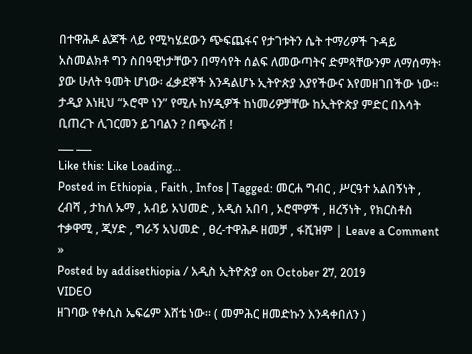በተዋሕዶ ልጆች ላይ የሚካሄደውን ጭፍጨፋና የታገቱትን ሴት ተማሪዎች ጉዳይ አስመልክቶ ግን ስበዓዊነታቸውን በማሳየት ሰልፍ ለመውጣትና ድምጻቸውንም ለማሰማት፡ ያው ሁለት ዓመት ሆነው፡ ፈቃደኞች እንዳልሆኑ ኢትዮጵያ እያየችውና እየመዘገበችው ነው። ታዲያ እነዚህ “ኦሮሞ ነን” የሚሉ ከሃዲዎች ከነመሪዎቻቸው ከኢትዮጵያ ምድር በእሳት ቢጠረጉ ሊገርመን ይገባልን ? በጭራሽ !
___ ___
Like this: Like Loading...
Posted in Ethiopia , Faith , Infos | Tagged: መርሐ ግብር , ሥርዓተ አልበኝነት , ረብሻ , ታከለ ኡማ , አብይ አህመድ , አዲስ አበባ , ኦሮሞዎች , ዘረኝነት , የክርስቶስ ተቃዋሚ , ጂሃድ , ግራኝ አህመድ , ፀረ-ተዋሕዶ ዘመቻ , ፋሺዝም | Leave a Comment »
Posted by addisethiopia / አዲስ ኢትዮጵያ on October 27, 2019
VIDEO
ዘገባው የቀሲስ ኤፍሬም እሸቴ ነው። ( መምሕር ዘመድኩን እንዳቀበለን )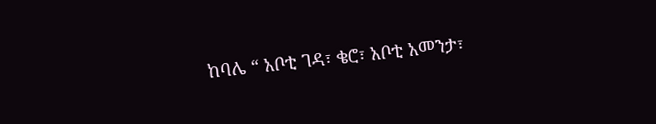ከባሌ “ አቦቲ ገዳ፣ ቄሮ፣ አቦቲ አመንታ፣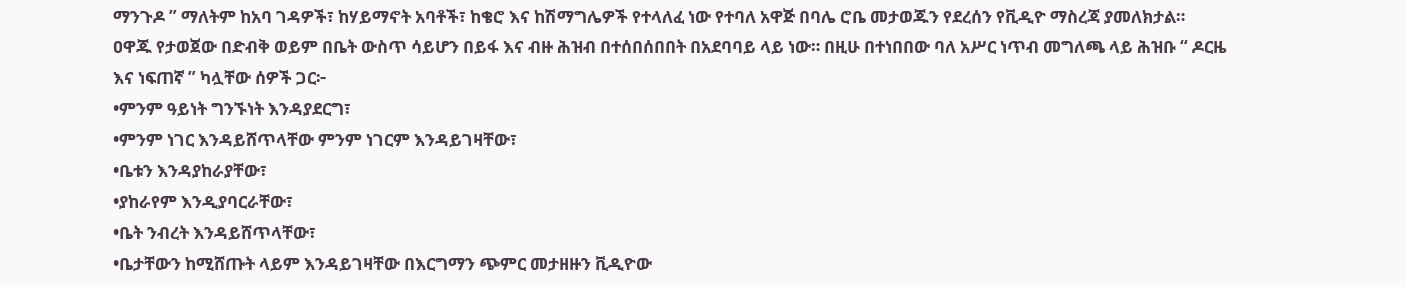ማንጉዶ ” ማለትም ከአባ ገዳዎች፣ ከሃይማኖት አባቶች፣ ከቄሮ እና ከሽማግሌዎች የተላለፈ ነው የተባለ አዋጅ በባሌ ሮቤ መታወጁን የደረሰን የቪዲዮ ማስረጃ ያመለክታል።
ዐዋጁ የታወጀው በድብቅ ወይም በቤት ውስጥ ሳይሆን በይፋ እና ብዙ ሕዝብ በተሰበሰበበት በአደባባይ ላይ ነው። በዚሁ በተነበበው ባለ አሥር ነጥብ መግለጫ ላይ ሕዝቡ “ ዶርዜ እና ነፍጠኛ ” ካሏቸው ሰዎች ጋር፦
•ምንም ዓይነት ግንኙነት እንዳያደርግ፣
•ምንም ነገር እንዳይሸጥላቸው ምንም ነገርም እንዳይገዛቸው፣
•ቤቱን እንዳያከራያቸው፣
•ያከራየም እንዲያባርራቸው፣
•ቤት ንብረት እንዳይሸጥላቸው፣
•ቤታቸውን ከሚሸጡት ላይም እንዳይገዛቸው በእርግማን ጭምር መታዘዙን ቪዲዮው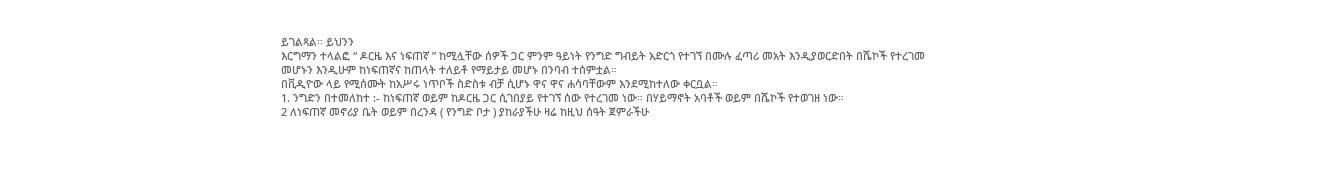ይገልጻል። ይህንን
እርግማን ተላልፎ “ ዶርዜ እና ነፍጠኛ ” ከሚሏቸው ሰዎች ጋር ምንም ዓይነት የንግድ ግብይት አድርጎ የተገኘ በሙሉ ፈጣሪ መአት እንዲያወርድበት በሼኮች የተረገመ መሆኑን እንዲሁም ከነፍጠኛና ከጠላት ተለይቶ የማይታይ መሆኑ በንባብ ተሰምቷል።
በቪዲዮው ላይ የሚሰሙት ከአሥሩ ነጥቦች ስድስቱ ብቻ ሲሆኑ ዋና ዋና ሐሳባቸውም እንደሚከተለው ቀርቧል።
1. ንግድን በተመለከተ :- ከነፍጠኛ ወይም ከዶርዜ ጋር ሲገበያይ የተገኘ ሰው የተረገመ ነው። በሃይማኖት አባቶች ወይም በሼኮች የተወገዘ ነው።
2 ለነፍጠኛ መኖሪያ ቤት ወይም በረንዳ ( የንግድ ቦታ ) ያከራያችሁ ዛሬ ከዚህ ሰዓት ጀምራችሁ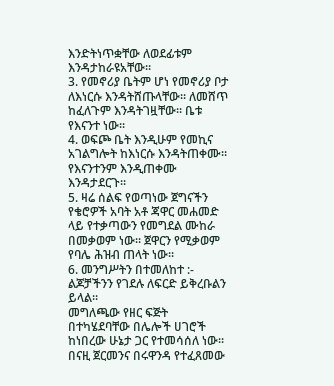እንድትነጥቋቸው ለወደፊቱም እንዳታከራዩአቸው።
3. የመኖሪያ ቤትም ሆነ የመኖሪያ ቦታ ለእነርሱ እንዳትሸጡላቸው። ለመሸጥ ከፈለጉም እንዳትገዟቸው። ቤቱ የእናንተ ነው።
4. ወፍጮ ቤት እንዲሁም የመኪና አገልግሎት ከእነርሱ እንዳትጠቀሙ። የእናንተንም እንዲጠቀሙ እንዳታደርጉ።
5. ዛሬ ሰልፍ የወጣነው ጀግናችን የቄሮዎች አባት አቶ ጃዋር መሐመድ ላይ የተቃጣውን የመግደል ሙከራ በመቃወም ነው። ጀዋርን የሚቃወም የባሌ ሕዝብ ጠላት ነው።
6. መንግሥትን በተመለከተ :- ልጆቻችንን የገደሉ ለፍርድ ይቅረቡልን ይላል።
መግለጫው የዘር ፍጅት በተካሄደባቸው በሌሎች ሀገሮች ከነበረው ሁኔታ ጋር የተመሳሰለ ነው። በናዚ ጀርመንና በሩዋንዳ የተፈጸመው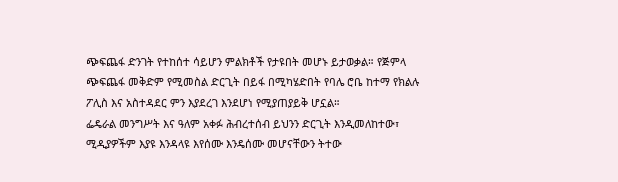ጭፍጨፋ ድንገት የተከሰተ ሳይሆን ምልክቶች የታዩበት መሆኑ ይታወቃል። የጅምላ ጭፍጨፋ መቅድም የሚመስል ድርጊት በይፋ በሚካሄድበት የባሌ ሮቤ ከተማ የክልሉ ፖሊስ እና አስተዳደር ምን እያደረገ እንደሆነ የሚያጠያይቅ ሆኗል።
ፌዴራል መንግሥት እና ዓለም አቀፉ ሕብረተሰብ ይህንን ድርጊት እንዲመለከተው፣ ሚዲያዎችም እያዩ እንዳላዩ እየሰሙ እንዴሰሙ መሆናቸውን ትተው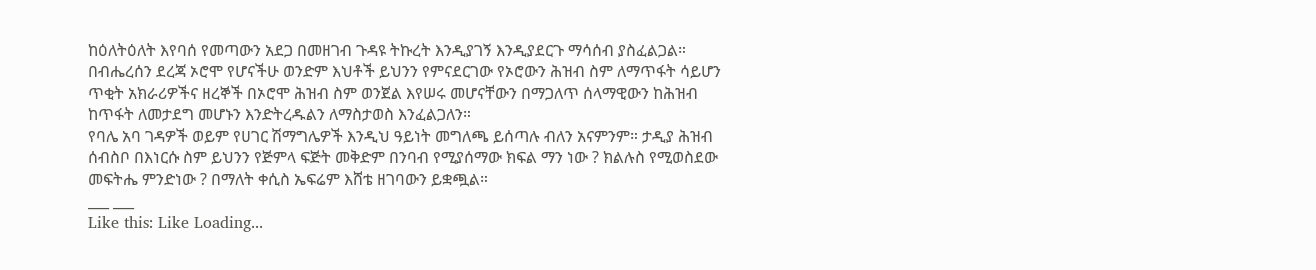ከዕለትዕለት እየባሰ የመጣውን አደጋ በመዘገብ ጉዳዩ ትኩረት እንዲያገኝ እንዲያደርጉ ማሳሰብ ያስፈልጋል።
በብሔረሰን ደረጃ ኦሮሞ የሆናችሁ ወንድም እህቶች ይህንን የምናደርገው የኦሮውን ሕዝብ ስም ለማጥፋት ሳይሆን ጥቂት አክራሪዎችና ዘረኞች በኦሮሞ ሕዝብ ስም ወንጀል እየሠሩ መሆናቸውን በማጋለጥ ሰላማዊውን ከሕዝብ ከጥፋት ለመታደግ መሆኑን እንድትረዱልን ለማስታወስ እንፈልጋለን።
የባሌ አባ ገዳዎች ወይም የሀገር ሽማግሌዎች እንዲህ ዓይነት መግለጫ ይሰጣሉ ብለን አናምንም። ታዲያ ሕዝብ ሰብስቦ በእነርሱ ስም ይህንን የጅምላ ፍጅት መቅድም በንባብ የሚያሰማው ክፍል ማን ነው ? ክልሉስ የሚወስደው መፍትሔ ምንድነው ? በማለት ቀሲስ ኤፍሬም እሸቴ ዘገባውን ይቋጯል።
___ ___
Like this: Like Loading...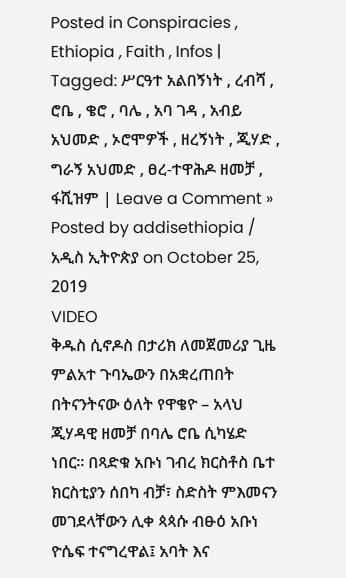Posted in Conspiracies , Ethiopia , Faith , Infos | Tagged: ሥርዓተ አልበኝነት , ረብሻ , ሮቤ , ቄሮ , ባሌ , አባ ገዳ , አብይ አህመድ , ኦሮሞዎች , ዘረኝነት , ጂሃድ , ግራኝ አህመድ , ፀረ-ተዋሕዶ ዘመቻ , ፋሺዝም | Leave a Comment »
Posted by addisethiopia / አዲስ ኢትዮጵያ on October 25, 2019
VIDEO
ቅዱስ ሲኖዶስ በታሪክ ለመጀመሪያ ጊዜ ምልአተ ጉባኤውን በአቋረጠበት በትናንትናው ዕለት የዋቄዮ – አላህ ጂሃዳዊ ዘመቻ በባሌ ሮቤ ሲካሄድ ነበር። በጻድቁ አቡነ ገብረ ክርስቶስ ቤተ ክርስቲያን ሰበካ ብቻ፣ ስድስት ምእመናን መገደላቸውን ሊቀ ጳጳሱ ብፁዕ አቡነ ዮሴፍ ተናግረዋል፤ አባት እና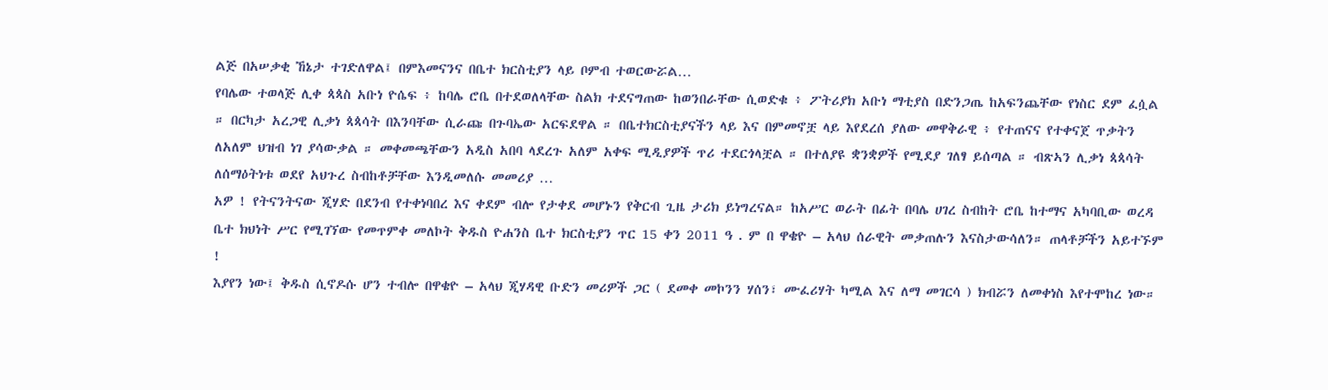ልጅ በአሠቃቂ ኸኔታ ተገድለዋል፤ በምእመናንና በቤተ ክርስቲያን ላይ ቦምብ ተወርውሯል…
የባሌው ተወላጅ ሊቀ ጳጳስ አቡነ ዮሴፍ ፥ ከባሌ ሮቤ በተደወለላቸው ስልክ ተደናግጠው ከወንበራቸው ሲወድቁ ፥ ፖትሪያክ አቡነ ማቲያስ በድንጋጤ ከአፍንጨቸው የነስር ደም ፈሷል ። በርካታ አረጋዊ ሊቃነ ጳጳሳት በእንባቸው ሲራጩ በጉባኤው አርፍደዋል ። በቤተክርስቲያናችን ላይ እና በምመኖቿ ላይ እየደረሰ ያለው መዋቅራዊ ፥ የተጠናና የተቀናጀ ጥቃትን ለአለም ህዝብ ነገ ያሳውቃል ። መቀመጫቸውን አዲስ አበባ ላደረጉ አለም አቀፍ ሚዲያዎች ጥሪ ተደርጎላቿል ። በተለያዩ ቋንቋዎች የሚደያ ገለፃ ይሰጣል ። ብጽኣን ሊቃነ ጳጳሳት ለሰማዕትነቱ ወደየ አህጉረ ስብከቶቻቸው እንዲመለሱ መመሪያ …
አዎ ! የትናንትናው ጂሃድ በደንብ የተቀነባበረ እና ቀደም ብሎ የታቀደ መሆኑን የቅርብ ጊዜ ታሪክ ይነግረናል። ከአሥር ወራት በፊት በባሌ ሀገረ ስብከት ሮቤ ከተማና አካባቢው ወረዳ ቤተ ክህነት ሥር የሚገኘው የመጥምቀ መለኮት ቅዱስ ዮሐንስ ቤተ ክርስቲያን ጥር 15 ቀን 2011 ዓ . ም በ ዋቄዮ – አላህ ሰራዊት መቃጠሉን እናስታውሳለን። ጠላቶቻችን አይተኙም !
እያየን ነው፤ ቅዱስ ሲኖዶሱ ሆን ተብሎ በዋቄዮ – አላህ ጂሃዳዊ ቡድን መሪዎች ጋር ( ደመቀ መኮንን ሃሰን፣ ሙፈሪሃት ካሚል እና ለማ መገርሳ ) ክብሯን ለመቀነስ እየተሞከረ ነው።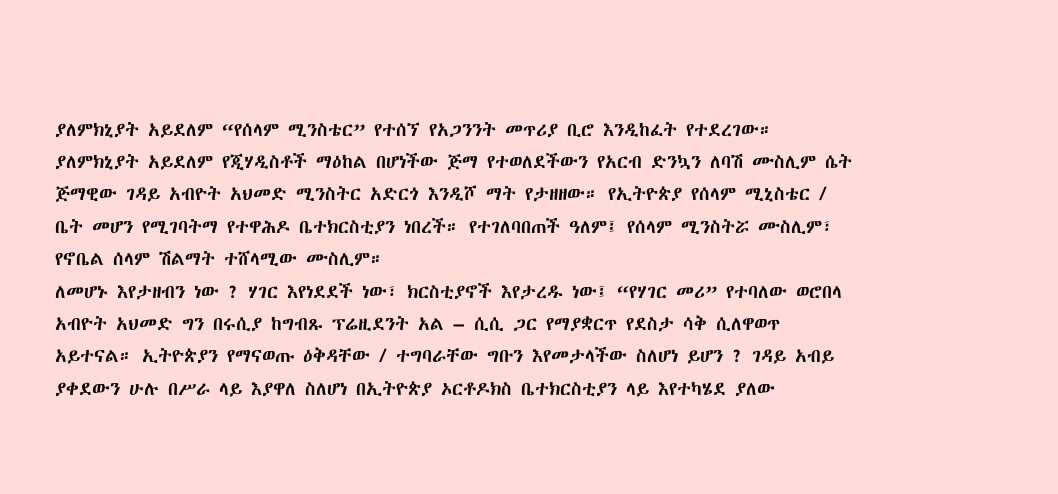ያለምክኒያት አይደለም “የሰላም ሚንስቴር” የተሰኘ የአጋንንት መጥሪያ ቢሮ እንዲከፈት የተደረገው። ያለምክኒያት አይደለም የጂሃዲስቶች ማዕከል በሆነችው ጅማ የተወለደችውን የአርብ ድንኳን ለባሽ ሙስሊም ሴት ጅማዊው ገዳይ አብዮት አህመድ ሚንስትር አድርጎ እንዲሾ ማት የታዘዘው። የኢትዮጵያ የሰላም ሚኒስቴር / ቤት መሆን የሚገባትማ የተዋሕዶ ቤተክርስቲያን ነበረች። የተገለባበጠች ዓለም፤ የሰላም ሚንስትሯ ሙስሊም፣ የኖቤል ሰላም ሽልማት ተሸላሚው ሙስሊም።
ለመሆኑ እየታዘብን ነው ? ሃገር እየነደደች ነው፣ ክርስቲያኖች እየታረዱ ነው፤ “የሃገር መሪ” የተባለው ወሮበላ አብዮት አህመድ ግን በሩሲያ ከግብጹ ፕሬዚደንት አል – ሲሲ ጋር የማያቋርጥ የደስታ ሳቅ ሲለዋወጥ አይተናል። ኢትዮጵያን የማናወጡ ዕቅዳቸው / ተግባራቸው ግቡን እየመታላችው ስለሆነ ይሆን ? ገዳይ አብይ ያቀደውን ሁሉ በሥራ ላይ እያዋለ ስለሆነ በኢትዮጵያ ኦርቶዶክስ ቤተክርስቲያን ላይ እየተካሄደ ያለው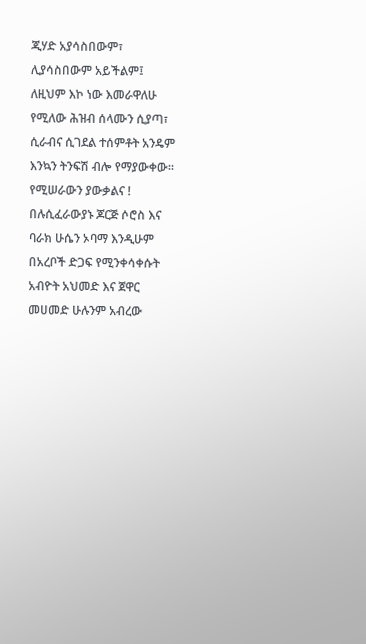ጂሃድ አያሳስበውም፣ ሊያሳስበውም አይችልም፤ ለዚህም እኮ ነው እመራዋለሁ የሚለው ሕዝብ ሰላሙን ሲያጣ፣ ሲራብና ሲገደል ተሰምቶት አንዴም እንኳን ትንፍሽ ብሎ የማያውቀው። የሚሠራውን ያውቃልና !
በሉሲፈራውያኑ ጆርጅ ሶሮስ እና ባራክ ሁሴን ኦባማ እንዲሁም በአረቦች ድጋፍ የሚንቀሳቀሱት አብዮት አህመድ እና ጀዋር መሀመድ ሁሉንም አብረው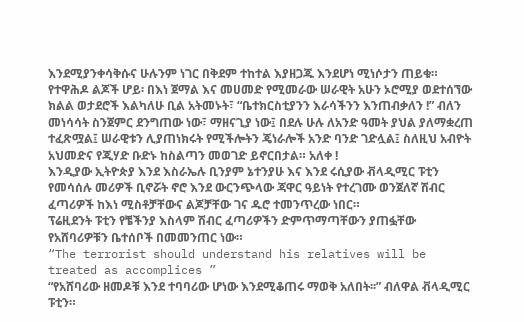እንደሚያንቀሳቅሱና ሁሉንም ነገር በቅደም ተከተል እያዘጋጁ እንደሆነ ሚነሶታን ጠይቁ። የተዋሕዶ ልጆች ሆይ፡ በእነ ጀማል እና መሀመድ የሚመራው ሠራዊት አሁን ኦሮሚያ ወደተሰኘው ክልል ወታደሮች እልካለሁ ቢል አትመኑት፣ “ቤተክርስቲያንን እራሳችንን እንጠብቃለን !” ብለን መነሳሳት ስንጀምር ደንግጠው ነው፣ ማዘናጊያ ነው፤ በደሉ ሁሉ ለአንድ ዓመት ያህል ያለማቋረጠ ተፈጽሟል፤ ሠራዊቱን ሊያጠነክሩት የሚችሎትን ጄነራሎች አንድ ባንድ ገድሏል፤ ስለዚህ አብዮት አህመድና የጂሃድ ቡድኑ ከስልጣን መወገድ ይኖርበታል። አለቀ !
እንዲያው ኢትዮጵያ እንደ እስራኤሉ ቢንያም ኔተንያሁ እና እንደ ሩሲያው ቭላዲሚር ፑቲን የመሳሰሉ መሪዎች ቢኖሯት ኖሮ እንደ ውርንጭላው ጃዋር ዓይነት የተረገሙ ወንጀለኛ ሽብር ፈጣሪዎች ከእነ ሚስቶቻቸውና ልጆቻቸው ገና ዱሮ ተመንጥረው ነበር።
ፕሬዚደንት ፑቲን የቼችንያ እስላም ሽብር ፈጣሪዎችን ድምጥማጣቸውን ያጠፏቸው የአሸባሪዎቹን ቤተሰቦች በመመንጠር ነው።
“The terrorist should understand his relatives will be treated as accomplices ”
“የአሸባሪው ዘመዶቹ እንደ ተባባሪው ሆነው እንደሚቆጠሩ ማወቅ አለበት፡፡” ብለዋል ቭላዲሚር ፑቲን።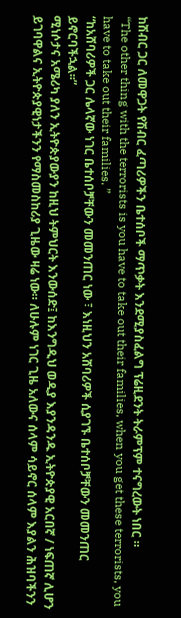ከሽብር ጋር ለመዋጋት የሽብር ፈጣሪዎችን ቤተሰቦች ማጥቃት እንደሚያስፈልግ ፕሬዚደንት ትራምፕም ተናግረውት ነበር ።
“The other thing with the terrorists is you have to take out their families, when you get these terrorists, you have to take out their families. ”
“ከአሸባሪዎች ጋር ሌላኛው ነገር ቤተሰቦቻቸውን መመንጠር ነው ፣ እነዚህን አሸባሪዎች ሲያገኙ ቤተሰቦቻቸውን መመንጠር ይኖርባችኋል፡፡”
ሚነሶታና አሜሪካ ያለን ኢትዮጵያውያን ከዚህ ትምህርት እንውሰድ፤ ከእንግዲህ ወዲያ እያንዳንዱ ኢትዮጵያዊ አርበኛ / ነፍጠኛ ሊሆን ይገባዋልና ኢትዮጵያዊነታችንን የማስመስከሪያ ጊዜው ዛሬ ነው። ለሁሉም ነገር ጊዜ አለውና ሰላም ሳይኖር ሰላም እያልን ሕዝባችንን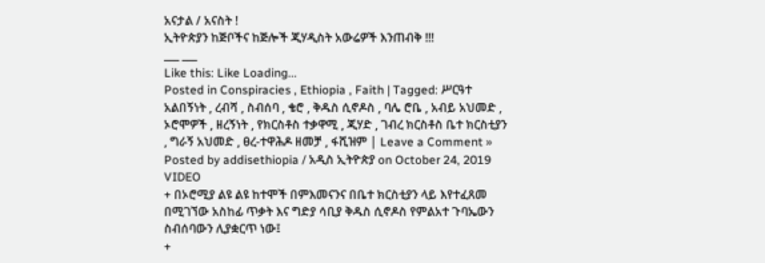አናታል / አናስት !
ኢትዮጵያን ከጅቦችና ከጅሎች ጂሃዲስት አውሬዎች እንጠብቅ !!!
___ ___
Like this: Like Loading...
Posted in Conspiracies , Ethiopia , Faith | Tagged: ሥርዓተ አልበኝነት , ረብሻ , ስብሰባ , ቄሮ , ቅዱስ ሲኖዶስ , ባሌ ሮቤ , አብይ አህመድ , ኦሮሞዎች , ዘረኝነት , የክርስቶስ ተቃዋሚ , ጂሃድ , ገብረ ክርስቶስ ቤተ ክርስቲያን , ግራኝ አህመድ , ፀረ-ተዋሕዶ ዘመቻ , ፋሺዝም | Leave a Comment »
Posted by addisethiopia / አዲስ ኢትዮጵያ on October 24, 2019
VIDEO
+ በኦሮሚያ ልዩ ልዩ ከተሞች በምእመናንና በቤተ ክርስቲያን ላይ እየተፈጸመ በሚገኘው አስከፊ ጥቃት እና ግድያ ሳቢያ ቅዱስ ሲኖዶስ የምልአተ ጉባኤውን ስብሰባውን ሊያቋርጥ ነው፤
+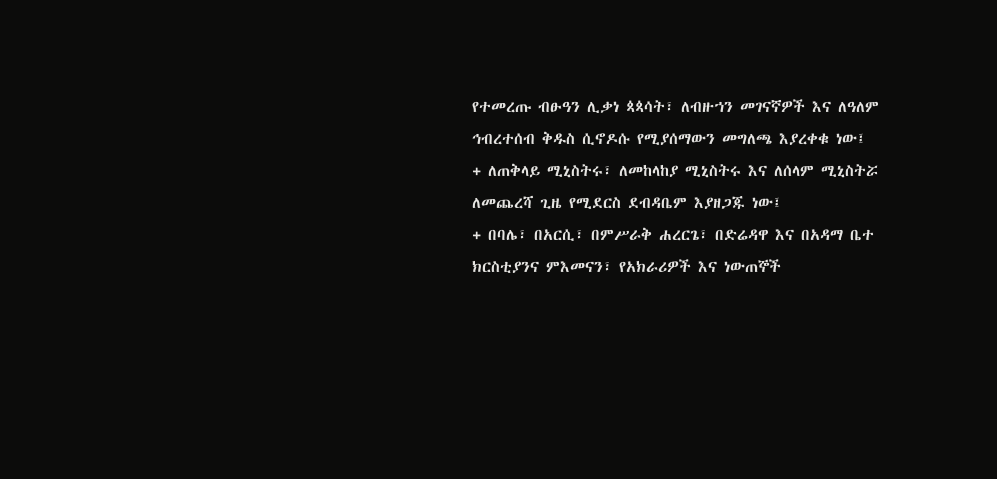የተመረጡ ብፁዓን ሊቃነ ጳጳሳት፣ ለብዙኀን መገናኛዎች እና ለዓለም ኅብረተሰብ ቅዱስ ሲኖዶሱ የሚያሰማውን መግለጫ እያረቀቁ ነው፤
+ ለጠቅላይ ሚኒስትሩ፣ ለመከላከያ ሚኒስትሩ እና ለሰላም ሚኒስትሯ ለመጨረሻ ጊዜ የሚደርስ ደብዳቤም እያዘጋጁ ነው፤
+ በባሌ፣ በአርሲ፣ በምሥራቅ ሐረርጌ፣ በድሬዳዋ እና በአዳማ ቤተ ክርስቲያንና ምእመናን፣ የአክራሪዎች እና ነውጠኞች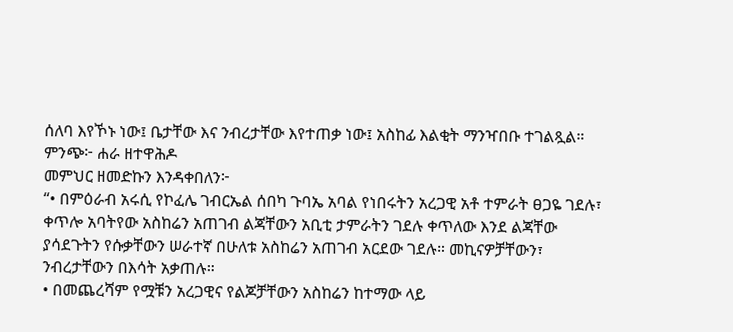ሰለባ እየኾኑ ነው፤ ቤታቸው እና ንብረታቸው እየተጠቃ ነው፤ አስከፊ እልቂት ማንዣበቡ ተገልጿል።
ምንጭ፦ ሐራ ዘተዋሕዶ
መምህር ዘመድኩን እንዳቀበለን፦
“• በምዕራብ አሩሲ የኮፈሌ ገብርኤል ሰበካ ጉባኤ አባል የነበሩትን አረጋዊ አቶ ተምራት ፀጋዬ ገደሉ፣ ቀጥሎ አባትየው አስከሬን አጠገብ ልጃቸውን አቢቲ ታምራትን ገደሉ ቀጥለው እንደ ልጃቸው ያሳደጉትን የሱቃቸውን ሠራተኛ በሁለቱ አስከሬን አጠገብ አርደው ገደሉ። መኪናዎቻቸውን፣ ንብረታቸውን በእሳት አቃጠሉ።
• በመጨረሻም የሟቹን አረጋዊና የልጆቻቸውን አስከሬን ከተማው ላይ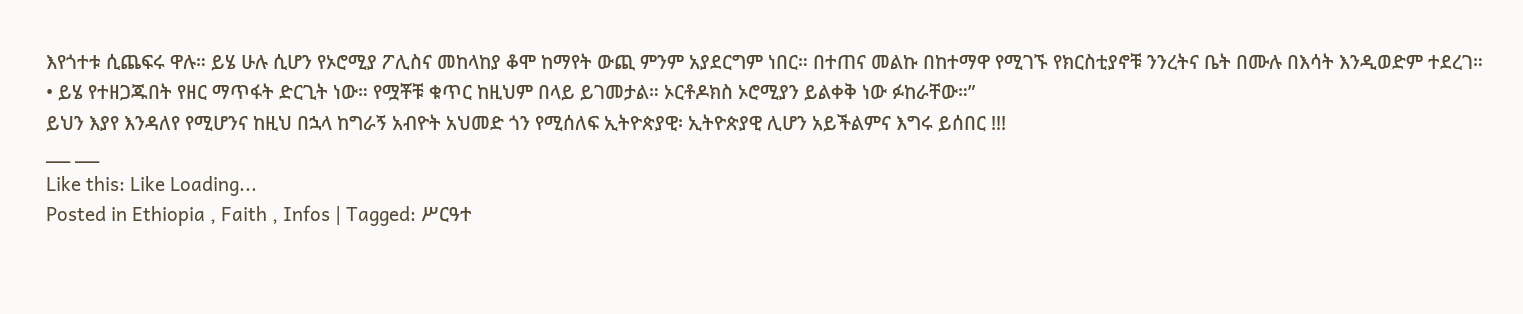እየጎተቱ ሲጨፍሩ ዋሉ። ይሄ ሁሉ ሲሆን የኦሮሚያ ፖሊስና መከላከያ ቆሞ ከማየት ውጪ ምንም አያደርግም ነበር። በተጠና መልኩ በከተማዋ የሚገኙ የክርስቲያኖቹ ንንረትና ቤት በሙሉ በእሳት እንዲወድም ተደረገ።
• ይሄ የተዘጋጁበት የዘር ማጥፋት ድርጊት ነው። የሟቾቹ ቁጥር ከዚህም በላይ ይገመታል። ኦርቶዶክስ ኦሮሚያን ይልቀቅ ነው ፉከራቸው።”
ይህን እያየ እንዳለየ የሚሆንና ከዚህ በኋላ ከግራኝ አብዮት አህመድ ጎን የሚሰለፍ ኢትዮጵያዊ፡ ኢትዮጵያዊ ሊሆን አይችልምና እግሩ ይሰበር !!!
___ ___
Like this: Like Loading...
Posted in Ethiopia , Faith , Infos | Tagged: ሥርዓተ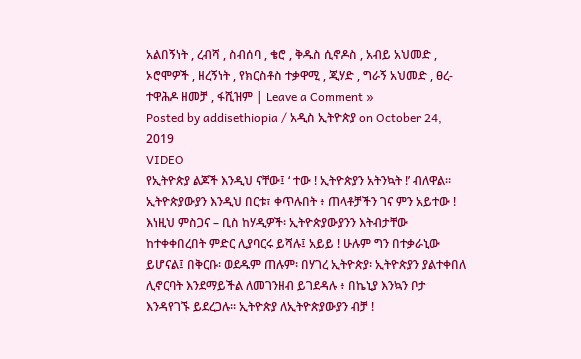አልበኝነት , ረብሻ , ስብሰባ , ቄሮ , ቅዱስ ሲኖዶስ , አብይ አህመድ , ኦሮሞዎች , ዘረኝነት , የክርስቶስ ተቃዋሚ , ጂሃድ , ግራኝ አህመድ , ፀረ-ተዋሕዶ ዘመቻ , ፋሺዝም | Leave a Comment »
Posted by addisethiopia / አዲስ ኢትዮጵያ on October 24, 2019
VIDEO
የኢትዮጵያ ልጆች እንዲህ ናቸው፤ ‘ ተው ! ኢትዮጵያን አትንኳት !’ ብለዋል። ኢትዮጵያውያን እንዲህ በርቱ፣ ቀጥሉበት ፥ ጠላቶቻችን ገና ምን አይተው ! እነዚህ ምስጋና – ቢስ ከሃዲዎች፡ ኢትዮጵያውያንን እትብታቸው ከተቀቀበረበት ምድር ሊያባርሩ ይሻሉ፤ አይይ ! ሁሉም ግን በተቃራኒው ይሆናል፤ በቅርቡ፡ ወደዱም ጠሉም፡ በሃገረ ኢትዮጵያ፡ ኢትዮጵያን ያልተቀበለ ሊኖርባት እንደማይችል ለመገንዘብ ይገደዳሉ ፥ በኬኒያ እንኳን ቦታ እንዳየገኙ ይደረጋሉ። ኢትዮጵያ ለኢትዮጵያውያን ብቻ !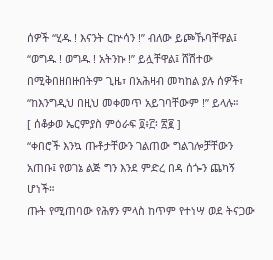ሰዎች “ሂዱ ! እናንት ርኵሳን !” ብለው ይጮኹባቸዋል፤ “ወግዱ ! ወግዱ ! አትንኩ !” ይሏቸዋል፤ ሸሽተው በሚቅበዘበዙበትም ጊዜ፣ በአሕዛብ መካከል ያሉ ሰዎች፣ “ከእንግዲህ በዚህ መቀመጥ አይገባቸውም !” ይላሉ።
[ ሰቆቃወ ኤርምያስ ምዕራፍ ፬፥፫፡ ፳፪ ]
“ቀበሮች እንኳ ጡቶታቸውን ገልጠው ግልገሎቻቸውን አጠቡ፤ የወገኔ ልጅ ግን እንደ ምድረ በዳ ሰጐን ጨካኝ ሆነች።
ጡት የሚጠባው የሕፃን ምላስ ከጥም የተነሣ ወደ ትናጋው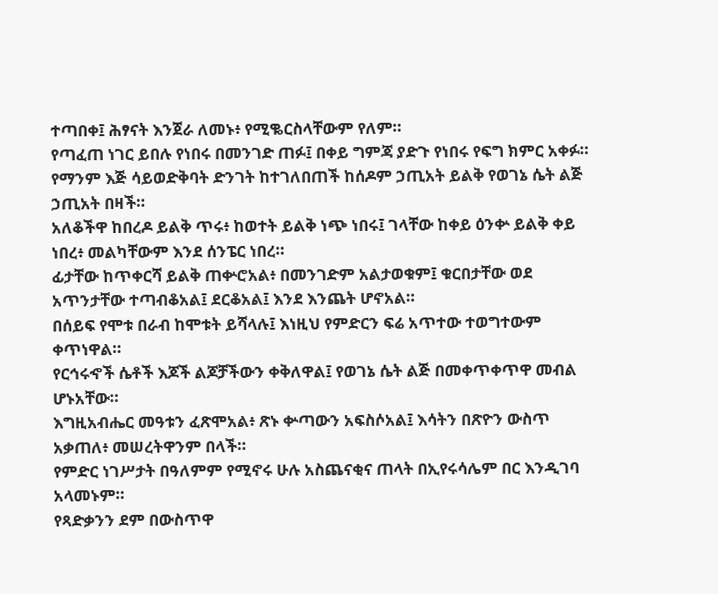ተጣበቀ፤ ሕፃናት እንጀራ ለመኑ፥ የሚቈርስላቸውም የለም።
የጣፈጠ ነገር ይበሉ የነበሩ በመንገድ ጠፉ፤ በቀይ ግምጃ ያድጉ የነበሩ የፍግ ክምር አቀፉ።
የማንም እጅ ሳይወድቅባት ድንገት ከተገለበጠች ከሰዶም ኃጢአት ይልቅ የወገኔ ሴት ልጅ ኃጢአት በዛች።
አለቆችዋ ከበረዶ ይልቅ ጥሩ፥ ከወተት ይልቅ ነጭ ነበሩ፤ ገላቸው ከቀይ ዕንቍ ይልቅ ቀይ ነበረ፥ መልካቸውም እንደ ሰንፔር ነበረ።
ፊታቸው ከጥቀርሻ ይልቅ ጠቍሮአል፥ በመንገድም አልታወቁም፤ ቁርበታቸው ወደ አጥንታቸው ተጣብቆአል፤ ደርቆአል፤ እንደ እንጨት ሆኖአል።
በሰይፍ የሞቱ በራብ ከሞቱት ይሻላሉ፤ እነዚህ የምድርን ፍሬ አጥተው ተወግተውም ቀጥነዋል።
የርኅሩኆች ሴቶች እጆች ልጆቻችውን ቀቅለዋል፤ የወገኔ ሴት ልጅ በመቀጥቀጥዋ መብል ሆኑአቸው።
እግዚአብሔር መዓቱን ፈጽሞአል፥ ጽኑ ቍጣውን አፍስሶአል፤ እሳትን በጽዮን ውስጥ አቃጠለ፥ መሠረትዋንም በላች።
የምድር ነገሥታት በዓለምም የሚኖሩ ሁሉ አስጨናቂና ጠላት በኢየሩሳሌም በር እንዲገባ አላመኑም።
የጻድቃንን ደም በውስጥዋ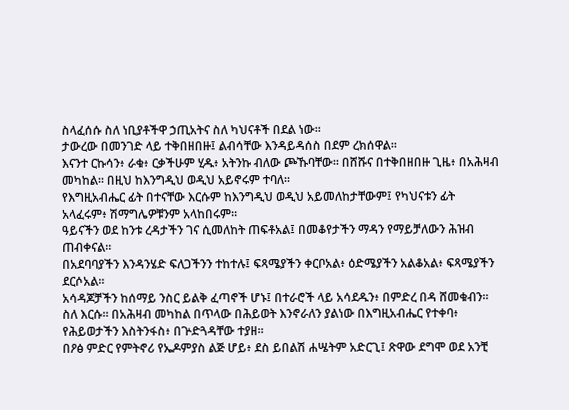ስላፈሰሱ ስለ ነቢያቶችዋ ኃጢአትና ስለ ካህናቶች በደል ነው።
ታውረው በመንገድ ላይ ተቅበዘበዙ፤ ልብሳቸው እንዳይዳሰስ በደም ረክሰዋል።
እናንተ ርኩሳን፥ ራቁ፥ ርቃችሁም ሂዱ፥ አትንኩ ብለው ጮኹባቸው። በሸሹና በተቅበዘበዙ ጊዜ፥ በአሕዛብ መካከል። በዚህ ከእንግዲህ ወዲህ አይኖሩም ተባለ።
የእግዚአብሔር ፊት በተናቸው እርሱም ከእንግዲህ ወዲህ አይመለከታቸውም፤ የካህናቱን ፊት አላፈሩም፥ ሽማግሌዎቹንም አላከበሩም።
ዓይናችን ወደ ከንቱ ረዳታችን ገና ሲመለከት ጠፍቶአል፤ በመቆየታችን ማዳን የማይቻለውን ሕዝብ ጠብቀናል።
በአደባባያችን እንዳንሄድ ፍለጋችንን ተከተሉ፤ ፍጻሜያችን ቀርቦአል፥ ዕድሜያችን አልቆአል፥ ፍጻሜያችን ደርሶአል።
አሳዳጆቻችን ከሰማይ ንስር ይልቅ ፈጣኖች ሆኑ፤ በተራሮች ላይ አሳደዱን፥ በምድረ በዳ ሸመቁብን።
ስለ እርሱ። በአሕዛብ መካከል በጥላው በሕይወት እንኖራለን ያልነው በእግዚአብሔር የተቀባ፥ የሕይወታችን እስትንፋስ፥ በጕድጓዳቸው ተያዘ።
በዖፅ ምድር የምትኖሪ የኤዶምያስ ልጅ ሆይ፥ ደስ ይበልሽ ሐሤትም አድርጊ፤ ጽዋው ደግሞ ወደ አንቺ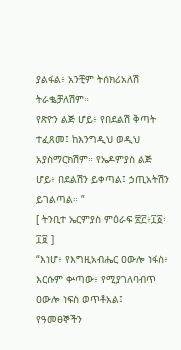ያልፋል፥ አንቺም ትሰክሪአለሽ ትራቈቻለሽም።
የጽዮን ልጅ ሆይ፥ የበደልሽ ቅጣት ተፈጸመ፤ ከእንግዲህ ወዲህ አያስማርክሽም። የኤዶምያስ ልጅ ሆይ፥ በደልሽን ይቀጣል፤ ኃጢአትሽን ይገልጣል። ”
[ ትንቢተ ኤርምያስ ምዕራፍ ፳፫፥፲፩፡፲፱ ]
“እነሆ፥ የእግዚአብሔር ዐውሎ ነፋስ፥ እርሱም ቍጣው፥ የሚያገለባብጥ ዐውሎ ነፍስ ወጥቶአል፤ የዓመፀኞችን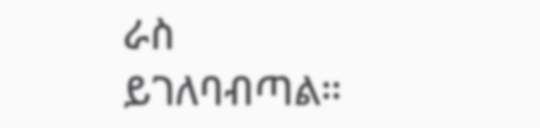ራስ ይገለባብጣል።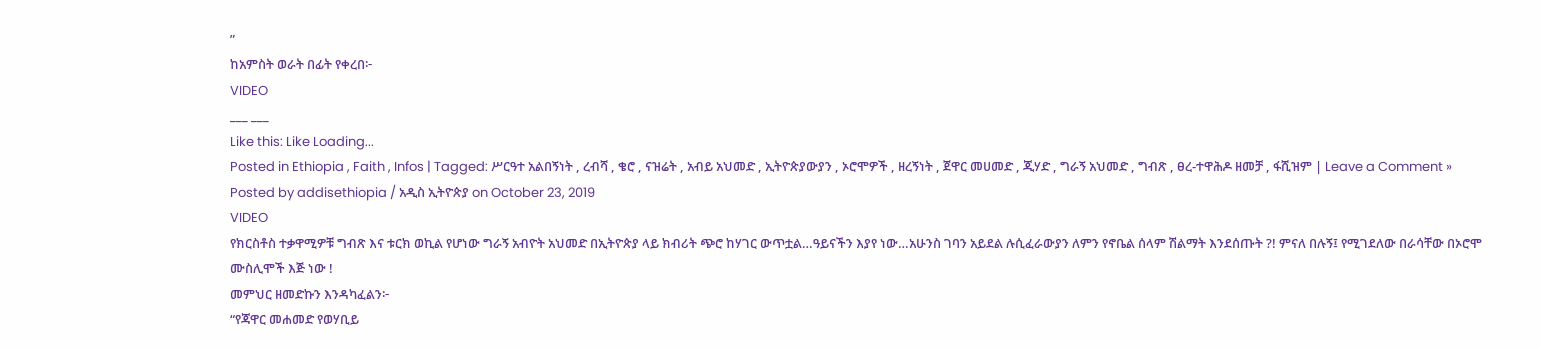”
ከአምስት ወራት በፊት የቀረበ፦
VIDEO
___ ___
Like this: Like Loading...
Posted in Ethiopia , Faith , Infos | Tagged: ሥርዓተ አልበኝነት , ረብሻ , ቄሮ , ናዝሬት , አብይ አህመድ , ኢትዮጵያውያን , ኦሮሞዎች , ዘረኝነት , ጀዋር መሀመድ , ጂሃድ , ግራኝ አህመድ , ግብጽ , ፀረ-ተዋሕዶ ዘመቻ , ፋሺዝም | Leave a Comment »
Posted by addisethiopia / አዲስ ኢትዮጵያ on October 23, 2019
VIDEO
የክርስቶስ ተቃዋሚዎቹ ግብጽ እና ቱርክ ወኪል የሆነው ግራኝ አብዮት አህመድ በኢትዮጵያ ላይ ክብሪት ጭሮ ከሃገር ውጥቷል…ዓይናችን እያየ ነው…አሁንስ ገባን አይደል ሉሲፈራውያን ለምን የኖቤል ሰላም ሽልማት እንደሰጡት ?! ምናለ በሉኝ፤ የሚገደለው በራሳቸው በኦሮሞ ሙስሊሞች እጅ ነው !
መምህር ዘመድኩን እንዳካፈልን፦
“የጃዋር መሐመድ የወሃቢይ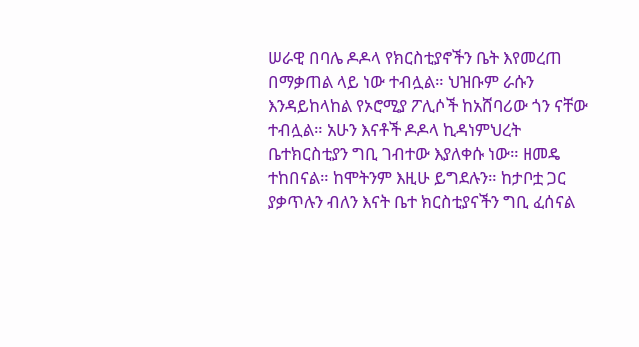ሠራዊ በባሌ ዶዶላ የክርስቲያኖችን ቤት እየመረጠ በማቃጠል ላይ ነው ተብሏል። ህዝቡም ራሱን እንዳይከላከል የኦሮሚያ ፖሊሶች ከአሸባሪው ጎን ናቸው ተብሏል። አሁን እናቶች ዶዶላ ኪዳነምህረት ቤተክርስቲያን ግቢ ገብተው እያለቀሱ ነው። ዘመዴ ተከበናል። ከሞትንም እዚሁ ይግደሉን። ከታቦቷ ጋር ያቃጥሉን ብለን እናት ቤተ ክርስቲያናችን ግቢ ፈሰናል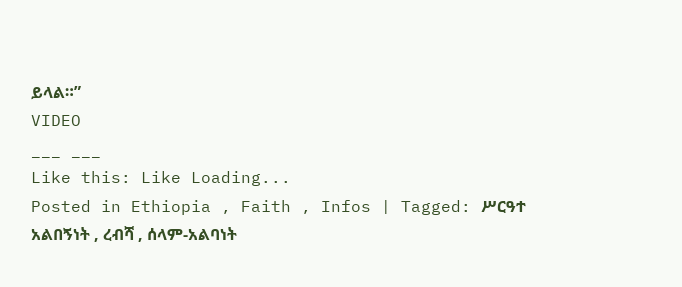ይላል።”
VIDEO
___ ___
Like this: Like Loading...
Posted in Ethiopia , Faith , Infos | Tagged: ሥርዓተ አልበኝነት , ረብሻ , ሰላም-አልባነት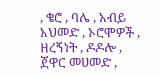, ቄሮ , ባሌ , አብይ አህመድ , ኦሮሞዎች , ዘረኝነት , ዶዶሎ , ጀዋር መሀመድ ,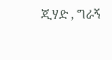ጂሃድ , ግራኝ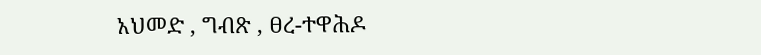አህመድ , ግብጽ , ፀረ-ተዋሕዶ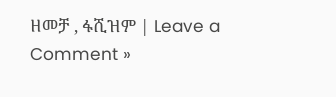ዘመቻ , ፋሺዝም | Leave a Comment »